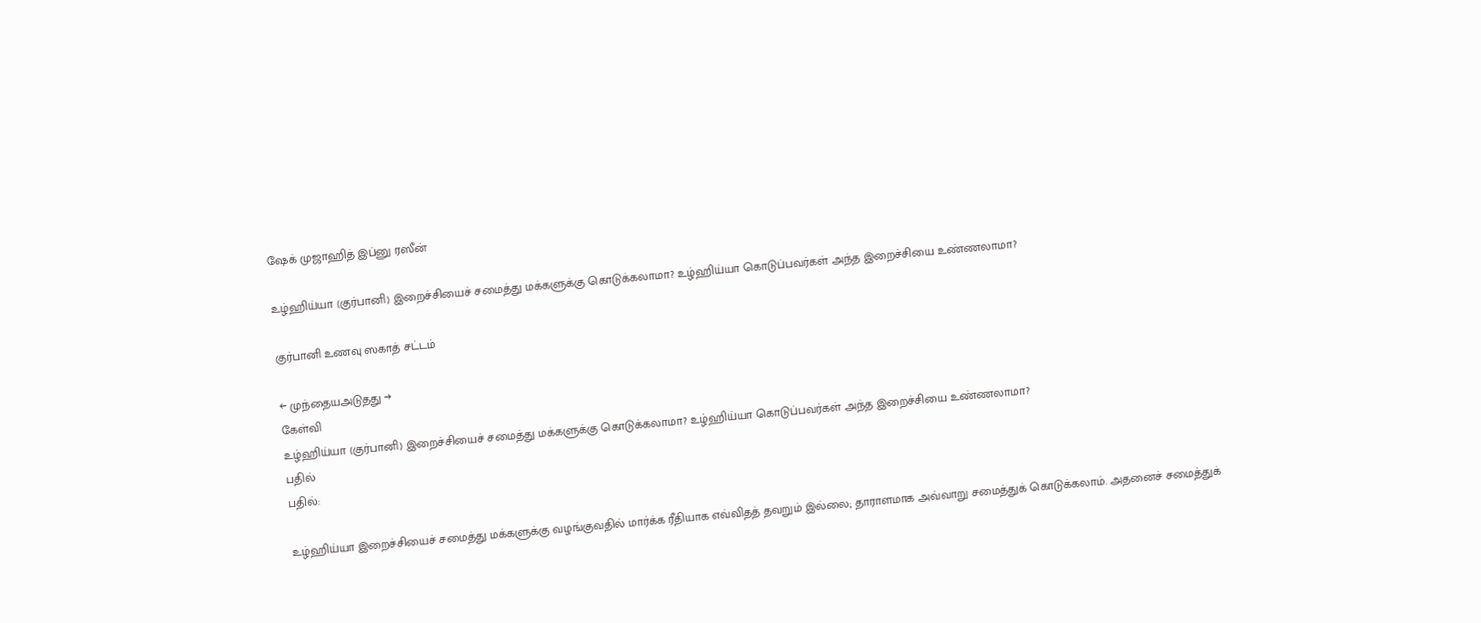ஷேக் முஜாஹித் இப்னு ரஸீன்

உழ்ஹிய்யா (குர்பானி) இறைச்சியைச் சமைத்து மக்களுக்கு கொடுக்கலாமா? உழ்ஹிய்யா கொடுப்பவர்கள் அந்த இறைச்சியை உண்ணலாமா?

குர்பானி உணவு ஸகாத் சட்டம்

← முந்தையஅடுதது →
கேள்வி
உழ்ஹிய்யா (குர்பானி) இறைச்சியைச் சமைத்து மக்களுக்கு கொடுக்கலாமா? உழ்ஹிய்யா கொடுப்பவர்கள் அந்த இறைச்சியை உண்ணலாமா?
பதில்
பதில்:

உழ்ஹிய்யா இறைச்சியைச் சமைத்து மக்களுக்கு வழங்குவதில் மார்க்க ரீதியாக எவ்விதத் தவறும் இல்லை; தாராளமாக அவ்வாறு சமைத்துக் கொடுக்கலாம். அதனைச் சமைத்துக்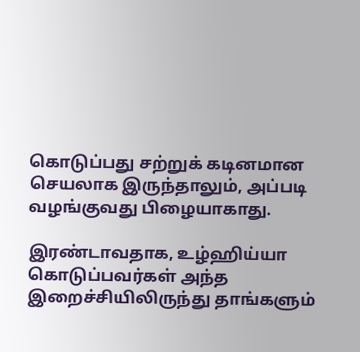கொடுப்பது சற்றுக் கடினமான செயலாக இருந்தாலும், அப்படி வழங்குவது பிழையாகாது.

இரண்டாவதாக, உழ்ஹிய்யா கொடுப்பவர்கள் அந்த இறைச்சியிலிருந்து தாங்களும்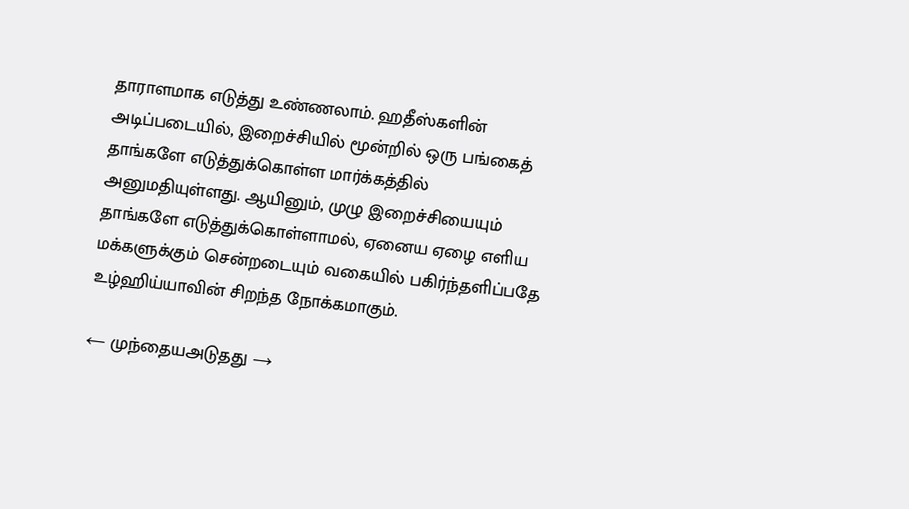தாராளமாக எடுத்து உண்ணலாம். ஹதீஸ்களின் அடிப்படையில், இறைச்சியில் மூன்றில் ஒரு பங்கைத் தாங்களே எடுத்துக்கொள்ள மார்க்கத்தில் அனுமதியுள்ளது. ஆயினும், முழு இறைச்சியையும் தாங்களே எடுத்துக்கொள்ளாமல், ஏனைய ஏழை எளிய மக்களுக்கும் சென்றடையும் வகையில் பகிர்ந்தளிப்பதே உழ்ஹிய்யாவின் சிறந்த நோக்கமாகும்.

← முந்தையஅடுதது →